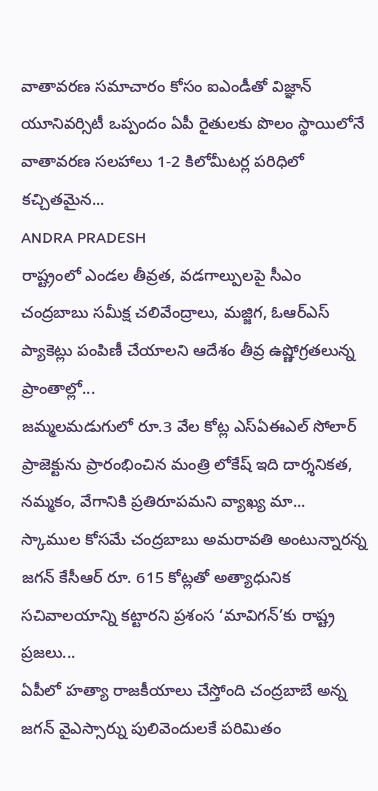వాతావరణ సమాచారం కోసం ఐఎండీతో విజ్ఞాన్ యూనివర్సిటీ ఒప్పందం ఏపీ రైతులకు పొలం స్థాయిలోనే వాతావరణ సలహాలు 1-2 కిలోమీటర్ల పరిధిలో కచ్చితమైన...
ANDRA PRADESH
రాష్ట్రంలో ఎండల తీవ్రత, వడగాల్పులపై సీఎం చంద్రబాబు సమీక్ష చలివేంద్రాలు, మజ్జిగ, ఓఆర్ఎస్ ప్యాకెట్లు పంపిణీ చేయాలని ఆదేశం తీవ్ర ఉష్ణోగ్రతలున్న ప్రాంతాల్లో...
జమ్మలమడుగులో రూ.3 వేల కోట్ల ఎస్ఏఈఎల్ సోలార్ ప్రాజెక్టును ప్రారంభించిన మంత్రి లోకేష్ ఇది దార్శనికత, నమ్మకం, వేగానికి ప్రతిరూపమని వ్యాఖ్య మా...
స్కాముల కోసమే చంద్రబాబు అమరావతి అంటున్నారన్న జగన్ కేసీఆర్ రూ. 615 కోట్లతో అత్యాధునిక సచివాలయాన్ని కట్టారని ప్రశంస ‘మావిగన్’కు రాష్ట్ర ప్రజలు...
ఏపీలో హత్యా రాజకీయాలు చేస్తోంది చంద్రబాబే అన్న జగన్ వైఎస్సార్ను పులివెందులకే పరిమితం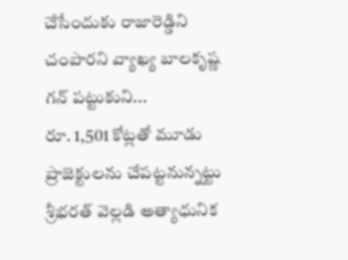చేసేందుకు రాజారెడ్డిని చంపారని వ్యాఖ్య బాలకృష్ణ గన్ పట్టుకుని...
రూ. 1,501 కోట్లతో మూడు ప్రాజెక్టులను చేపట్టనున్నట్టు శ్రీభరత్ వెల్లడి అత్యాధునిక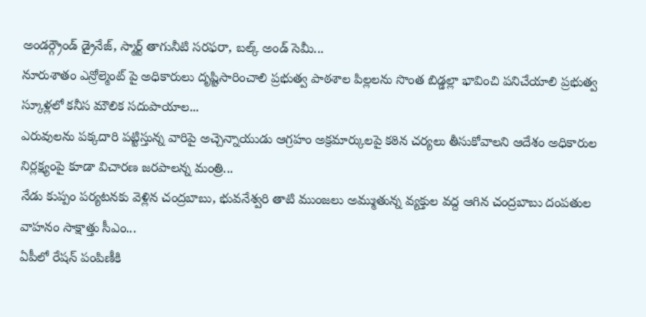అండర్గ్రౌండ్ డ్రైనేజ్, స్మార్ట్ తాగునీటి సరఫరా, బల్క్ అండ్ సెమీ...
నూరుశాతం ఎన్రోల్మెంట్ పై అధికారులు దృష్టిసారించాలి ప్రభుత్వ పాఠశాల పిల్లలను సొంత బిడ్డల్లా భావించి పనిచేయాలి ప్రభుత్వ స్కూళ్లలో కనీస మౌలిక సదుపాయాల...
ఎరువులను పక్కదారి పట్టిస్తున్న వారిపై అచ్చెన్నాయుడు ఆగ్రహం అక్రమార్కులపై కఠిన చర్యలు తీసుకోవాలని ఆదేశం అధికారుల నిర్లక్ష్యంపై కూడా విచారణ జరపాలన్న మంత్రి...
నేడు కుప్పం పర్యటనకు వెళ్లిన చంద్రబాబు, భువనేశ్వరి తాటి ముంజలు అమ్ముతున్న వ్యక్తుల వద్ద ఆగిన చంద్రబాబు దంపతుల వాహనం సాక్షాత్తు సీఎం...
ఏపీలో రేషన్ పంపిణీకి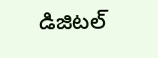డిజిటల్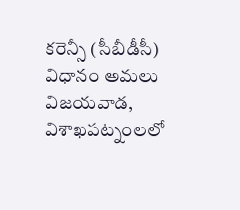కరెన్సీ (సీబీడీసీ) విధానం అమలు విజయవాడ, విశాఖపట్నంలలో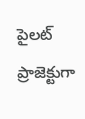పైలట్ ప్రాజెక్టుగా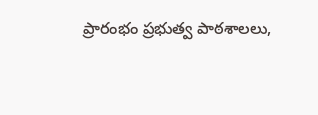ప్రారంభం ప్రభుత్వ పాఠశాలలు,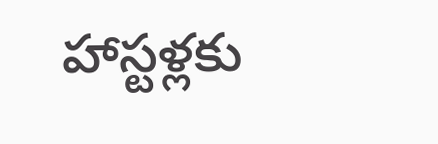హాస్టళ్లకు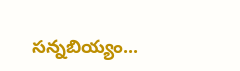సన్నబియ్యం...